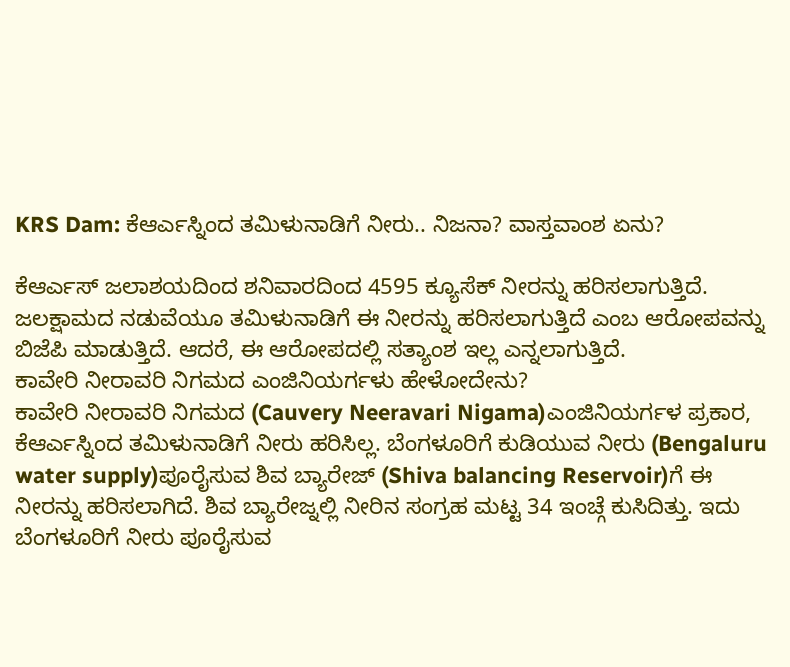KRS Dam: ಕೆಆರ್ಎಸ್ನಿಂದ ತಮಿಳುನಾಡಿಗೆ ನೀರು.. ನಿಜನಾ? ವಾಸ್ತವಾಂಶ ಏನು?

ಕೆಆರ್ಎಸ್ ಜಲಾಶಯದಿಂದ ಶನಿವಾರದಿಂದ 4595 ಕ್ಯೂಸೆಕ್ ನೀರನ್ನು ಹರಿಸಲಾಗುತ್ತಿದೆ. ಜಲಕ್ಷಾಮದ ನಡುವೆಯೂ ತಮಿಳುನಾಡಿಗೆ ಈ ನೀರನ್ನು ಹರಿಸಲಾಗುತ್ತಿದೆ ಎಂಬ ಆರೋಪವನ್ನು ಬಿಜೆಪಿ ಮಾಡುತ್ತಿದೆ. ಆದರೆ, ಈ ಆರೋಪದಲ್ಲಿ ಸತ್ಯಾಂಶ ಇಲ್ಲ ಎನ್ನಲಾಗುತ್ತಿದೆ.
ಕಾವೇರಿ ನೀರಾವರಿ ನಿಗಮದ ಎಂಜಿನಿಯರ್ಗಳು ಹೇಳೋದೇನು?
ಕಾವೇರಿ ನೀರಾವರಿ ನಿಗಮದ (Cauvery Neeravari Nigama)ಎಂಜಿನಿಯರ್ಗಳ ಪ್ರಕಾರ, ಕೆಆರ್ಎಸ್ನಿಂದ ತಮಿಳುನಾಡಿಗೆ ನೀರು ಹರಿಸಿಲ್ಲ. ಬೆಂಗಳೂರಿಗೆ ಕುಡಿಯುವ ನೀರು (Bengaluru water supply)ಪೂರೈಸುವ ಶಿವ ಬ್ಯಾರೇಜ್ (Shiva balancing Reservoir)ಗೆ ಈ ನೀರನ್ನು ಹರಿಸಲಾಗಿದೆ. ಶಿವ ಬ್ಯಾರೇಜ್ನಲ್ಲಿ ನೀರಿನ ಸಂಗ್ರಹ ಮಟ್ಟ 34 ಇಂಚ್ಗೆ ಕುಸಿದಿತ್ತು. ಇದು ಬೆಂಗಳೂರಿಗೆ ನೀರು ಪೂರೈಸುವ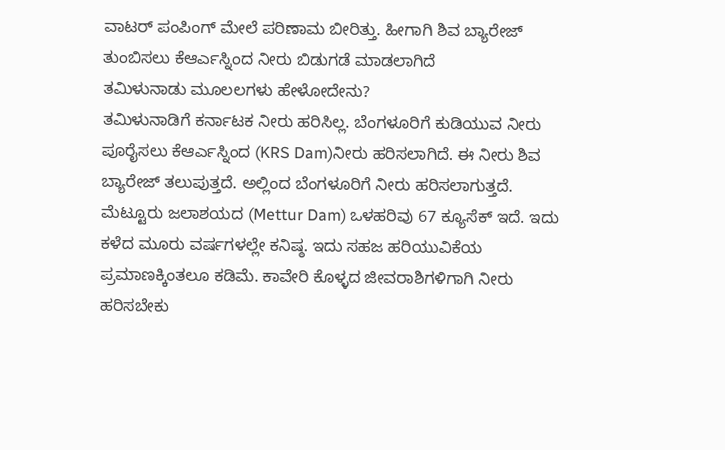ವಾಟರ್ ಪಂಪಿಂಗ್ ಮೇಲೆ ಪರಿಣಾಮ ಬೀರಿತ್ತು. ಹೀಗಾಗಿ ಶಿವ ಬ್ಯಾರೇಜ್ ತುಂಬಿಸಲು ಕೆಆರ್ಎಸ್ನಿಂದ ನೀರು ಬಿಡುಗಡೆ ಮಾಡಲಾಗಿದೆ
ತಮಿಳುನಾಡು ಮೂಲಲಗಳು ಹೇಳೋದೇನು?
ತಮಿಳುನಾಡಿಗೆ ಕರ್ನಾಟಕ ನೀರು ಹರಿಸಿಲ್ಲ. ಬೆಂಗಳೂರಿಗೆ ಕುಡಿಯುವ ನೀರು ಪೂರೈಸಲು ಕೆಆರ್ಎಸ್ನಿಂದ (KRS Dam)ನೀರು ಹರಿಸಲಾಗಿದೆ. ಈ ನೀರು ಶಿವ ಬ್ಯಾರೇಜ್ ತಲುಪುತ್ತದೆ. ಅಲ್ಲಿಂದ ಬೆಂಗಳೂರಿಗೆ ನೀರು ಹರಿಸಲಾಗುತ್ತದೆ. ಮೆಟ್ಟೂರು ಜಲಾಶಯದ (Mettur Dam) ಒಳಹರಿವು 67 ಕ್ಯೂಸೆಕ್ ಇದೆ. ಇದು ಕಳೆದ ಮೂರು ವರ್ಷಗಳಲ್ಲೇ ಕನಿಷ್ಠ. ಇದು ಸಹಜ ಹರಿಯುವಿಕೆಯ ಪ್ರಮಾಣಕ್ಕಿಂತಲೂ ಕಡಿಮೆ. ಕಾವೇರಿ ಕೊಳ್ಳದ ಜೀವರಾಶಿಗಳಿಗಾಗಿ ನೀರು ಹರಿಸಬೇಕು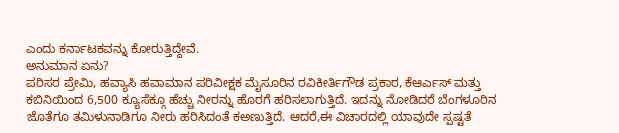ಎಂದು ಕರ್ನಾಟಕವನ್ನು ಕೋರುತ್ತಿದ್ದೇವೆ.
ಅನುಮಾನ ಏನು?
ಪರಿಸರ ಪ್ರೇಮಿ, ಹವ್ಯಾಸಿ ಹವಾಮಾನ ಪರಿವೀಕ್ಷಕ ಮೈಸೂರಿನ ರವಿಕೀರ್ತಿಗೌಡ ಪ್ರಕಾರ, ಕೆಆರ್ಎಸ್ ಮತ್ತು ಕಬಿನಿಯಿಂದ 6,500 ಕ್ಯೂಸೆಕ್ಗೂ ಹೆಚ್ಚು ನೀರನ್ನು ಹೊರಗೆ ಹರಿಸಲಾಗುತ್ತಿದೆ. ಇದನ್ನು ನೋಡಿದರೆ ಬೆಂಗಳೂರಿನ ಜೊತೆಗೂ ತಮಿಳುನಾಡಿಗೂ ನೀರು ಹರಿಸಿದಂತೆ ಕಅಣುತ್ತಿದೆ. ಆದರೆ,ಈ ವಿಚಾರದಲ್ಲಿ ಯಾವುದೇ ಸ್ಪಷ್ಟತೆ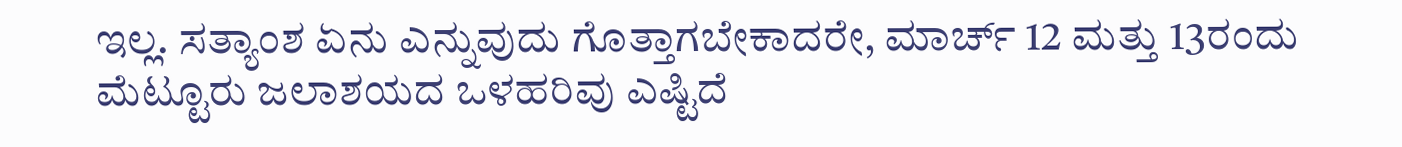ಇಲ್ಲ. ಸತ್ಯಾಂಶ ಏನು ಎನ್ನುವುದು ಗೊತ್ತಾಗಬೇಕಾದರೇ, ಮಾರ್ಚ್ 12 ಮತ್ತು 13ರಂದು ಮೆಟ್ಟೂರು ಜಲಾಶಯದ ಒಳಹರಿವು ಎಷ್ಟಿದೆ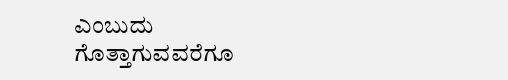ಎಂಬುದು ಗೊತ್ತಾಗುವವರೆಗೂ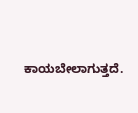ಕಾಯಬೇಲಾಗುತ್ತದೆ.